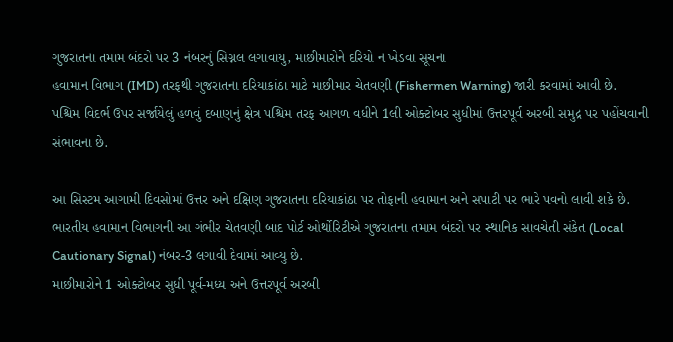ગુજરાતના તમામ બંદરો પર 3 નંબરનું સિગ્નલ લગાવાયુ, માછીમારોને દરિયો ન ખેડવા સૂચના
હવામાન વિભાગ (IMD) તરફથી ગુજરાતના દરિયાકાંઠા માટે માછીમાર ચેતવણી (Fishermen Warning) જારી કરવામાં આવી છે.
પશ્ચિમ વિદર્ભ ઉપર સર્જાયેલું હળવું દબાણનું ક્ષેત્ર પશ્ચિમ તરફ આગળ વધીને 1લી ઓક્ટોબર સુધીમાં ઉત્તરપૂર્વ અરબી સમુદ્ર પર પહોંચવાની સંભાવના છે.

આ સિસ્ટમ આગામી દિવસોમાં ઉત્તર અને દક્ષિણ ગુજરાતના દરિયાકાંઠા પર તોફાની હવામાન અને સપાટી પર ભારે પવનો લાવી શકે છે.
ભારતીય હવામાન વિભાગની આ ગંભીર ચેતવણી બાદ પોર્ટ ઓર્થોરિટીએ ગુજરાતના તમામ બંદરો પર સ્થાનિક સાવચેતી સંકેત (Local Cautionary Signal) નંબર-3 લગાવી દેવામાં આવ્યુ છે.
માછીમારોને 1 ઓક્ટોબર સુધી પૂર્વ-મધ્ય અને ઉત્તરપૂર્વ અરબી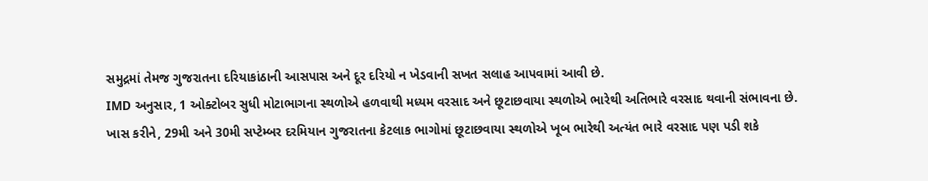સમુદ્રમાં તેમજ ગુજરાતના દરિયાકાંઠાની આસપાસ અને દૂર દરિયો ન ખેડવાની સખત સલાહ આપવામાં આવી છે.
IMD અનુસાર, 1 ઓક્ટોબર સુધી મોટાભાગના સ્થળોએ હળવાથી મધ્યમ વરસાદ અને છૂટાછવાયા સ્થળોએ ભારેથી અતિભારે વરસાદ થવાની સંભાવના છે.
ખાસ કરીને, 29મી અને 30મી સપ્ટેમ્બર દરમિયાન ગુજરાતના કેટલાક ભાગોમાં છૂટાછવાયા સ્થળોએ ખૂબ ભારેથી અત્યંત ભારે વરસાદ પણ પડી શકે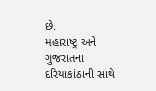છે.
મહારાષ્ટ્ર અને ગુજરાતના દરિયાકાંઠાની સાથે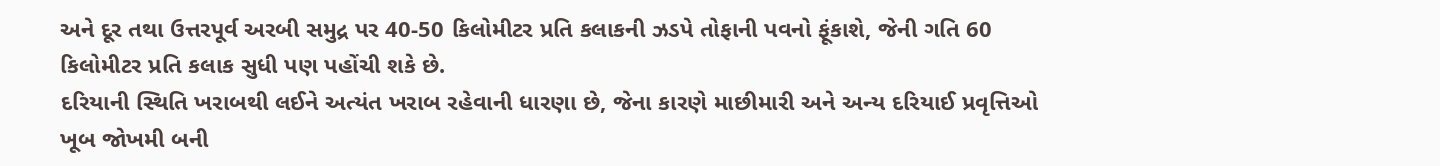અને દૂર તથા ઉત્તરપૂર્વ અરબી સમુદ્ર પર 40-50 કિલોમીટર પ્રતિ કલાકની ઝડપે તોફાની પવનો ફૂંકાશે, જેની ગતિ 60 કિલોમીટર પ્રતિ કલાક સુધી પણ પહોંચી શકે છે.
દરિયાની સ્થિતિ ખરાબથી લઈને અત્યંત ખરાબ રહેવાની ધારણા છે, જેના કારણે માછીમારી અને અન્ય દરિયાઈ પ્રવૃત્તિઓ ખૂબ જોખમી બની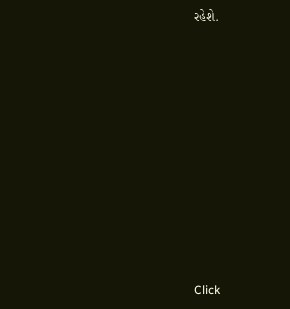રહેશે.












Click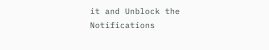it and Unblock the Notifications